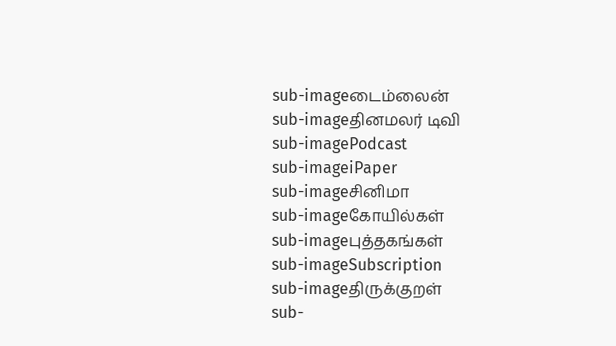sub-imageடைம்லைன்
sub-imageதினமலர் டிவி
sub-imagePodcast
sub-imageiPaper
sub-imageசினிமா
sub-imageகோயில்கள்
sub-imageபுத்தகங்கள்
sub-imageSubscription
sub-imageதிருக்குறள்
sub-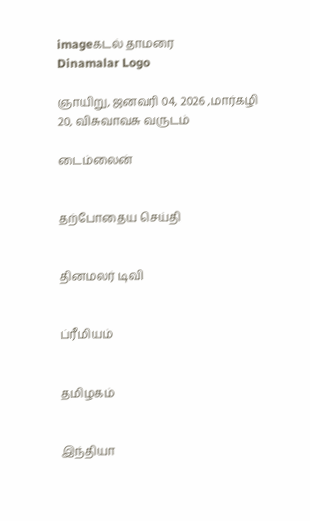imageகடல் தாமரை
Dinamalar Logo

ஞாயிறு, ஜனவரி 04, 2026 ,மார்கழி 20, விசுவாவசு வருடம்

டைம்லைன்


தற்போதைய செய்தி


தினமலர் டிவி


ப்ரீமியம்


தமிழகம்


இந்தியா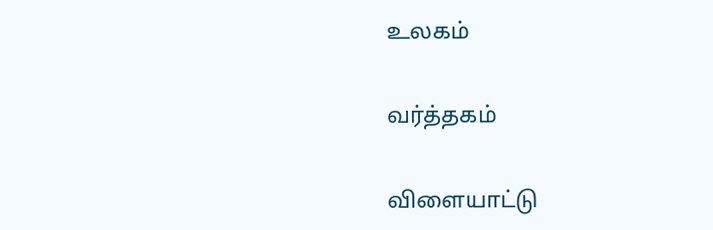உலகம்


வர்த்தகம்


விளையாட்டு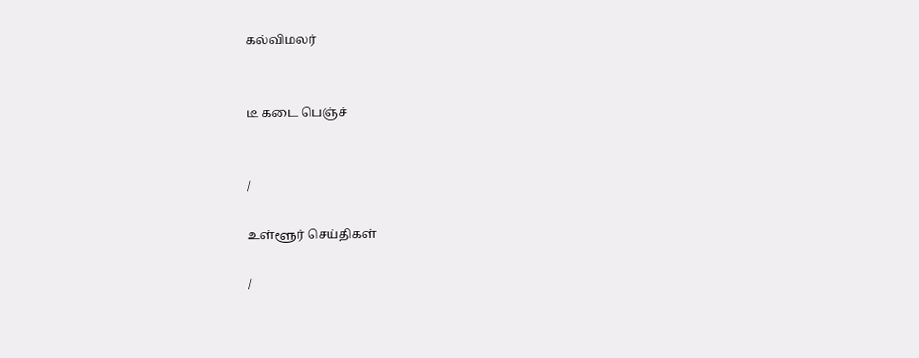கல்விமலர்


டீ கடை பெஞ்ச்


/

உள்ளூர் செய்திகள்

/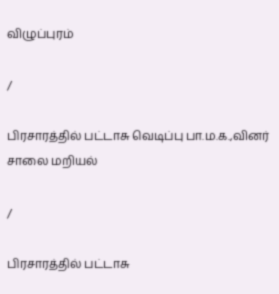விழுப்புரம்

/

பிரசாரத்தில் பட்டாசு வெடிப்பு பா.ம.க.,வினர் சாலை மறியல்

/

பிரசாரத்தில் பட்டாசு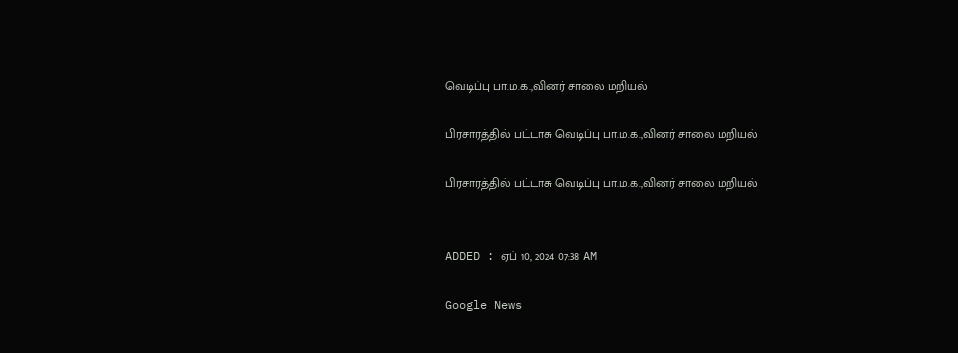வெடிப்பு பா.ம.க.,வினர் சாலை மறியல்

பிரசாரத்தில் பட்டாசு வெடிப்பு பா.ம.க.,வினர் சாலை மறியல்

பிரசாரத்தில் பட்டாசு வெடிப்பு பா.ம.க.,வினர் சாலை மறியல்


ADDED : ஏப் 10, 2024 07:38 AM

Google News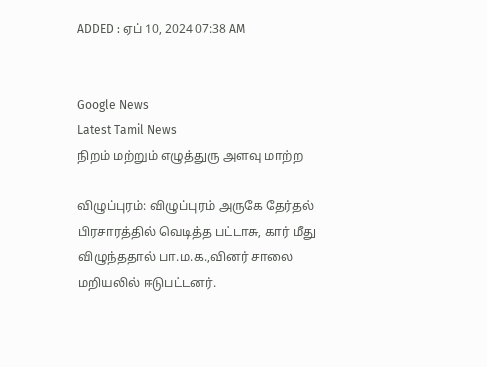ADDED : ஏப் 10, 2024 07:38 AM


Google News
Latest Tamil News
நிறம் மற்றும் எழுத்துரு அளவு மாற்ற

விழுப்புரம்: விழுப்புரம் அருகே தேர்தல் பிரசாரத்தில் வெடித்த பட்டாசு, கார் மீது விழுந்ததால் பா.ம.க.,வினர் சாலை மறியலில் ஈடுபட்டனர்.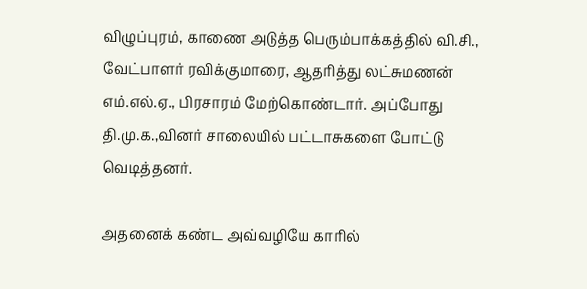விழுப்புரம், காணை அடுத்த பெரும்பாக்கத்தில் வி.சி., வேட்பாளர் ரவிக்குமாரை, ஆதரித்து லட்சுமணன் எம்.எல்.ஏ., பிரசாரம் மேற்கொண்டார். அப்போது தி.மு.க.,வினர் சாலையில் பட்டாசுகளை போட்டு வெடித்தனர்.

அதனைக் கண்ட அவ்வழியே காரில்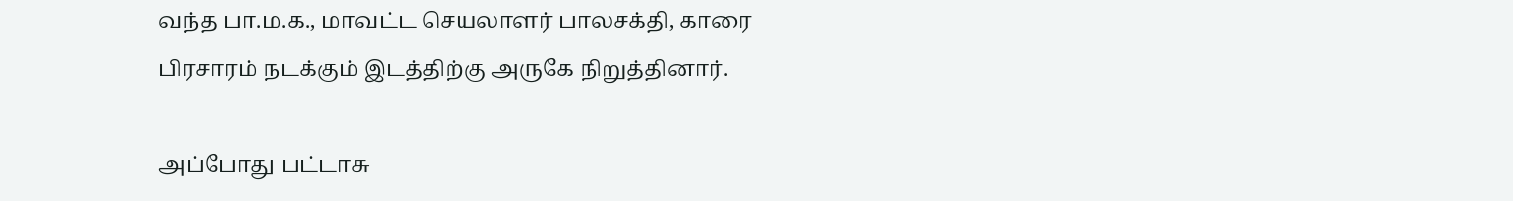வந்த பா.ம.க., மாவட்ட செயலாளர் பாலசக்தி, காரை பிரசாரம் நடக்கும் இடத்திற்கு அருகே நிறுத்தினார்.

அப்போது பட்டாசு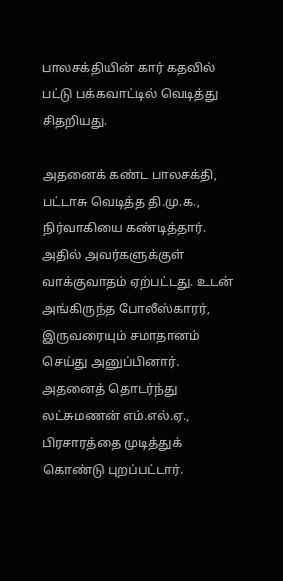பாலசக்தியின் கார் கதவில் பட்டு பக்கவாட்டில் வெடித்து சிதறியது.

அதனைக் கண்ட பாலசக்தி, பட்டாசு வெடித்த தி.மு.க., நிர்வாகியை கண்டித்தார். அதில் அவர்களுக்குள் வாக்குவாதம் ஏற்பட்டது. உடன் அங்கிருந்த போலீஸ்காரர், இருவரையும் சமாதானம் செய்து அனுப்பினார். அதனைத் தொடர்ந்து லட்சுமணன் எம்.எல்.ஏ., பிரசாரத்தை முடித்துக் கொண்டு புறப்பட்டார்.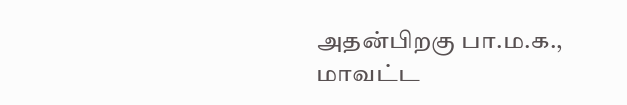அதன்பிறகு பா.ம.க., மாவட்ட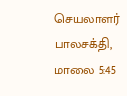செயலாளர் பாலசக்தி, மாலை 5:45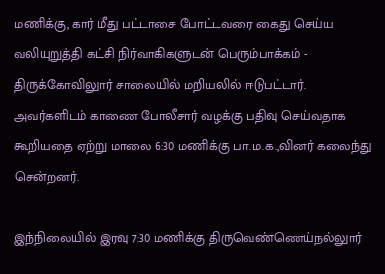மணிக்கு, கார் மீது பட்டாசை போட்டவரை கைது செய்ய வலியுறுத்தி கட்சி நிர்வாகிகளுடன் பெரும்பாக்கம் - திருக்கோவிலுார் சாலையில் மறியலில் ஈடுபட்டார். அவர்களிடம் காணை போலீசார் வழக்கு பதிவு செய்வதாக கூறியதை ஏற்று மாலை 6:30 மணிக்கு பா.ம.க.,வினர் கலைந்து சென்றனர்.

இந்நிலையில் இரவு 7:30 மணிக்கு திருவெண்ணெய்நல்லுார்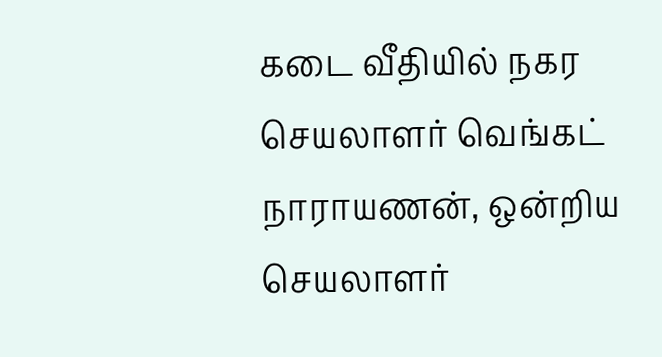கடை வீதியில் நகர செயலாளர் வெங்கட் நாராயணன், ஒன்றிய செயலாளர்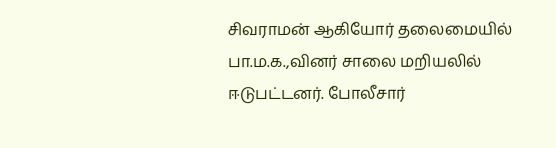சிவராமன் ஆகியோர் தலைமையில் பா.ம.க.,வினர் சாலை மறியலில் ஈடுபட்டனர். போலீசார்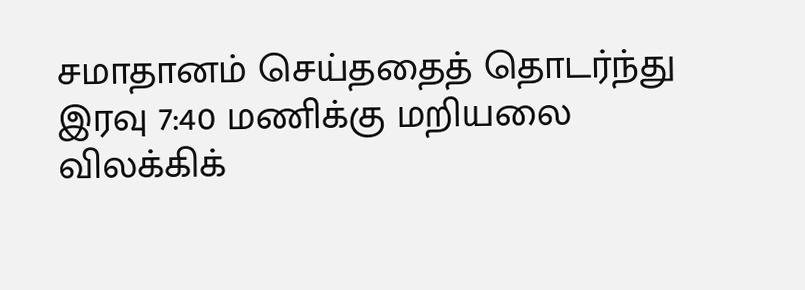சமாதானம் செய்ததைத் தொடர்ந்து இரவு 7:40 மணிக்கு மறியலை விலக்கிக்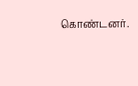கொண்டனர்.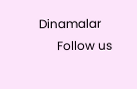Dinamalar
      Follow us